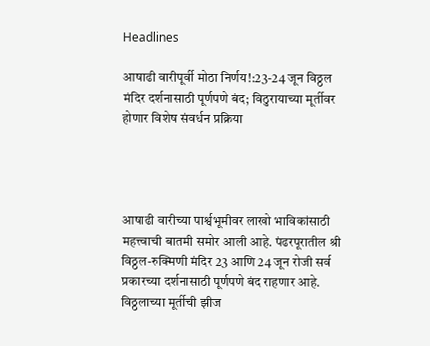Headlines

आषाढी वारीपूर्वी मोठा निर्णय!:23-24 जून विठ्ठल मंदिर दर्शनासाठी पूर्णपणे बंद; विठुरायाच्या मूर्तीवर होणार विशेष संवर्धन प्रक्रिया




आषाढी वारीच्या पार्श्वभूमीवर लाखो भाविकांसाठी महत्त्वाची बातमी समोर आली आहे. पंढरपूरातील श्री विठ्ठल-रुक्मिणी मंदिर 23 आणि 24 जून रोजी सर्व प्रकारच्या दर्शनासाठी पूर्णपणे बंद राहणार आहे. विठ्ठलाच्या मूर्तीची झीज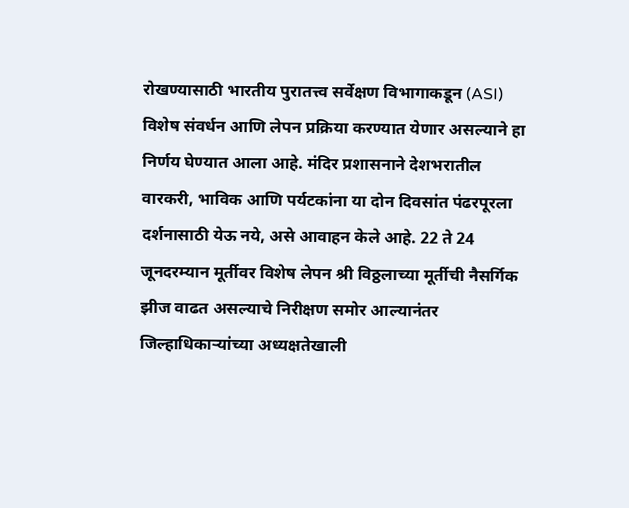रोखण्यासाठी भारतीय पुरातत्त्व सर्वेक्षण विभागाकडून (ASI) विशेष संवर्धन आणि लेपन प्रक्रिया करण्यात येणार असल्याने हा निर्णय घेण्यात आला आहे. मंदिर प्रशासनाने देशभरातील वारकरी, भाविक आणि पर्यटकांना या दोन दिवसांत पंढरपूरला दर्शनासाठी येऊ नये, असे आवाहन केले आहे. 22 ते 24 जूनदरम्यान मूर्तीवर विशेष लेपन श्री विठ्ठलाच्या मूर्तीची नैसर्गिक झीज वाढत असल्याचे निरीक्षण समोर आल्यानंतर जिल्हाधिकाऱ्यांच्या अध्यक्षतेखाली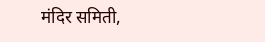मंदिर समिती,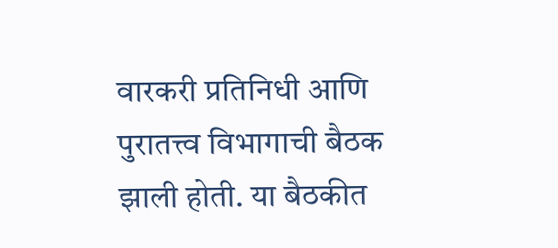वारकरी प्रतिनिधी आणि पुरातत्त्व विभागाची बैठक झाली होती. या बैठकीत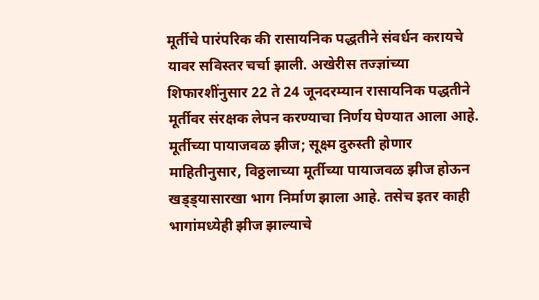मूर्तीचे पारंपरिक की रासायनिक पद्धतीने संवर्धन करायचे यावर सविस्तर चर्चा झाली. अखेरीस तज्ज्ञांच्या शिफारशींनुसार 22 ते 24 जूनदरम्यान रासायनिक पद्धतीने मूर्तीवर संरक्षक लेपन करण्याचा निर्णय घेण्यात आला आहे. मूर्तीच्या पायाजवळ झीज; सूक्ष्म दुरुस्ती होणार माहितीनुसार, विठ्ठलाच्या मूर्तीच्या पायाजवळ झीज होऊन खड्ड्यासारखा भाग निर्माण झाला आहे. तसेच इतर काही भागांमध्येही झीज झाल्याचे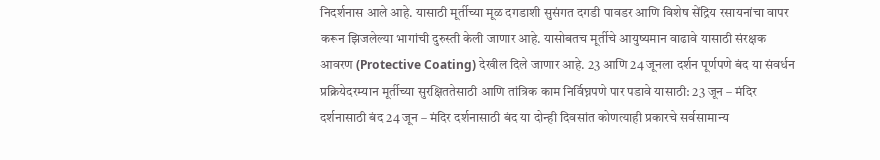निदर्शनास आले आहे. यासाठी मूर्तीच्या मूळ दगडाशी सुसंगत दगडी पावडर आणि विशेष सेंद्रिय रसायनांचा वापर करून झिजलेल्या भागांची दुरुस्ती केली जाणार आहे. यासोबतच मूर्तीचे आयुष्यमान वाढावे यासाठी संरक्षक आवरण (Protective Coating) देखील दिले जाणार आहे. 23 आणि 24 जूनला दर्शन पूर्णपणे बंद या संवर्धन प्रक्रियेदरम्यान मूर्तीच्या सुरक्षिततेसाठी आणि तांत्रिक काम निर्विघ्नपणे पार पडावे यासाठी: 23 जून – मंदिर दर्शनासाठी बंद 24 जून – मंदिर दर्शनासाठी बंद या दोन्ही दिवसांत कोणत्याही प्रकारचे सर्वसामान्य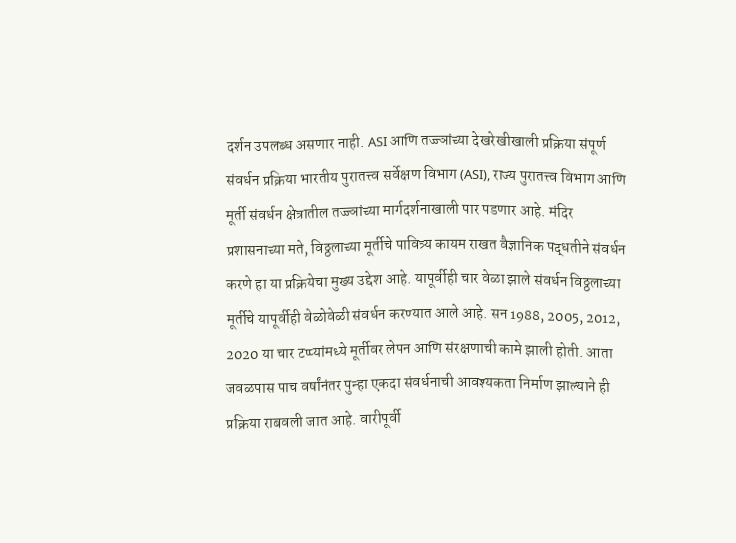दर्शन उपलब्ध असणार नाही. ASI आणि तज्ज्ञांच्या देखरेखीखाली प्रक्रिया संपूर्ण संवर्धन प्रक्रिया भारतीय पुरातत्त्व सर्वेक्षण विभाग (ASI), राज्य पुरातत्त्व विभाग आणि मूर्ती संवर्धन क्षेत्रातील तज्ज्ञांच्या मार्गदर्शनाखाली पार पडणार आहे. मंदिर प्रशासनाच्या मते, विठ्ठलाच्या मूर्तीचे पावित्र्य कायम राखत वैज्ञानिक पद्धतीने संवर्धन करणे हा या प्रक्रियेचा मुख्य उद्देश आहे. यापूर्वीही चार वेळा झाले संवर्धन विठ्ठलाच्या मूर्तीचे यापूर्वीही वेळोवेळी संवर्धन करण्यात आले आहे. सन 1988, 2005, 2012, 2020 या चार टप्प्यांमध्ये मूर्तीवर लेपन आणि संरक्षणाची कामे झाली होती. आता जवळपास पाच वर्षांनंतर पुन्हा एकदा संवर्धनाची आवश्यकता निर्माण झाल्याने ही प्रक्रिया राबवली जात आहे. वारीपूर्वी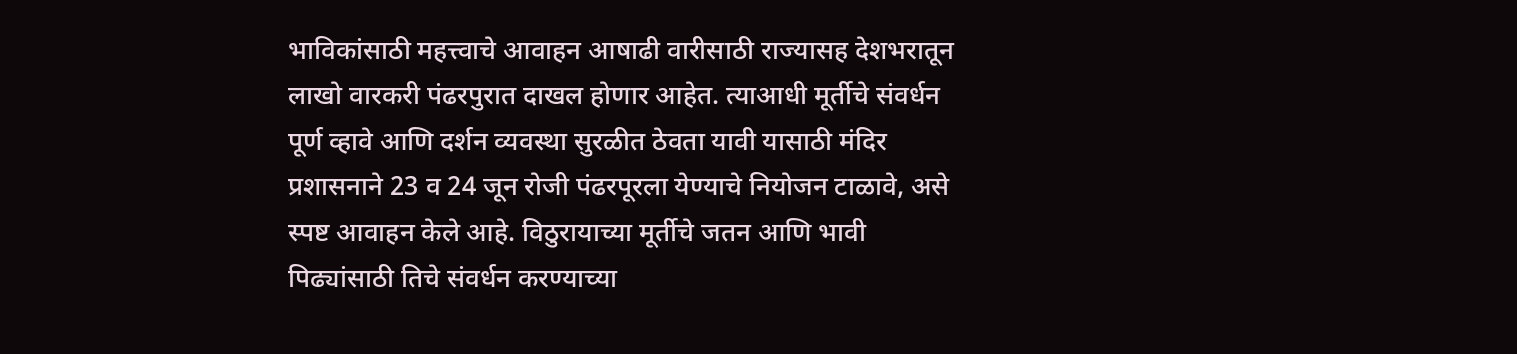भाविकांसाठी महत्त्वाचे आवाहन आषाढी वारीसाठी राज्यासह देशभरातून लाखो वारकरी पंढरपुरात दाखल होणार आहेत. त्याआधी मूर्तीचे संवर्धन पूर्ण व्हावे आणि दर्शन व्यवस्था सुरळीत ठेवता यावी यासाठी मंदिर प्रशासनाने 23 व 24 जून रोजी पंढरपूरला येण्याचे नियोजन टाळावे, असे स्पष्ट आवाहन केले आहे. विठुरायाच्या मूर्तीचे जतन आणि भावी पिढ्यांसाठी तिचे संवर्धन करण्याच्या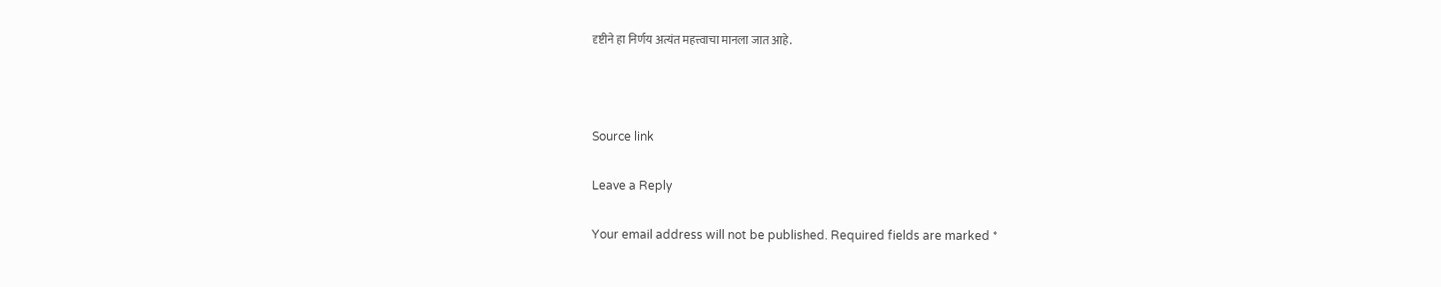दृष्टीने हा निर्णय अत्यंत महत्त्वाचा मानला जात आहे.



Source link

Leave a Reply

Your email address will not be published. Required fields are marked *